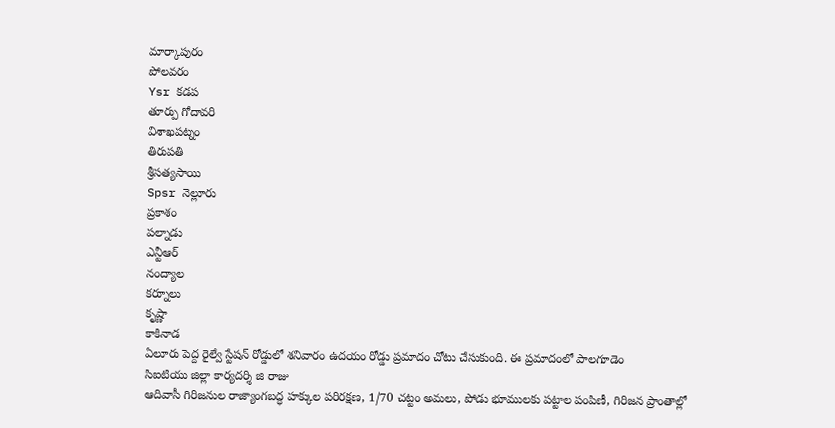మార్కాపురం
పోలవరం
Ysr కడప
తూర్పు గోదావరి
విశాఖపట్నం
తిరుపతి
శ్రీసత్యసాయి
Spsr నెల్లూరు
ప్రకాశం
పల్నాడు
ఎన్టీఆర్
నంద్యాల
కర్నూలు
కృష్ణా
కాకినాడ
ఏలూరు పెద్ద రైల్వే స్టేషన్ రోడ్డులో శనివారం ఉదయం రోడ్డు ప్రమాదం చోటు చేసుకుంది. ఈ ప్రమాదంలో పాలగూడెం
సిఐటియు జిల్లా కార్యదర్శి జి రాజు
ఆదివాసీ గిరిజనుల రాజ్యాంగబద్ధ హక్కుల పరిరక్షణ, 1/70 చట్టం అమలు, పోడు భూములకు పట్టాల పంపిణీ, గిరిజన ప్రాంతాల్లో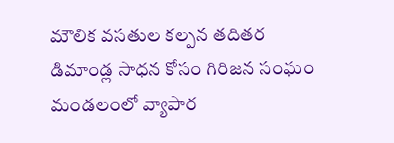మౌలిక వసతుల కల్పన తదితర డిమాండ్ల సాధన కోసం గిరిజన సంఘం
మండలంలో వ్యాపార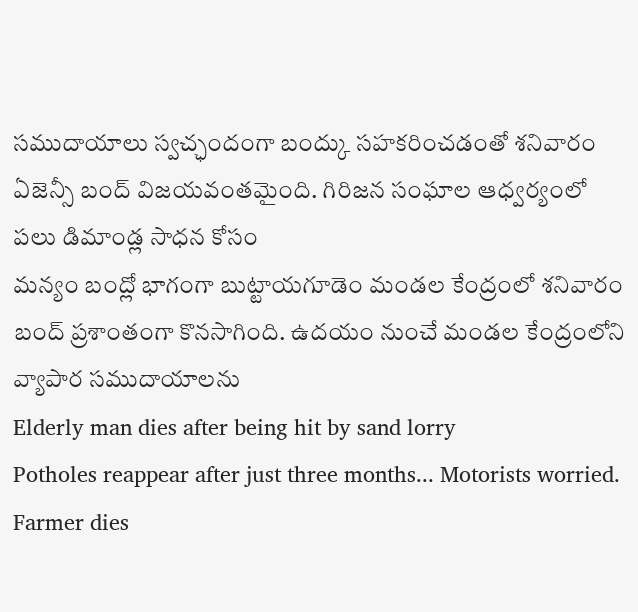సముదాయాలు స్వచ్ఛందంగా బంద్కు సహకరించడంతో శనివారం ఏజెన్సీ బంద్ విజయవంతమైంది. గిరిజన సంఘాల ఆధ్వర్యంలో పలు డిమాండ్ల సాధన కోసం
మన్యం బంద్లో భాగంగా బుట్టాయగూడెం మండల కేంద్రంలో శనివారం బంద్ ప్రశాంతంగా కొనసాగింది. ఉదయం నుంచే మండల కేంద్రంలోని వ్యాపార సముదాయాలను
Elderly man dies after being hit by sand lorry
Potholes reappear after just three months... Motorists worried.
Farmer dies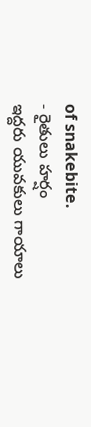of snakebite.
- రైతులు హర్షం
ఇద్దరు యువకులు గాయాలు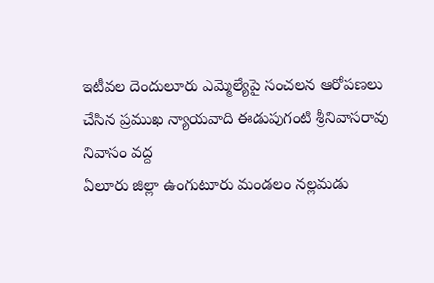ఇటీవల దెందులూరు ఎమ్మెల్యేపై సంచలన ఆరోపణలు చేసిన ప్రముఖ న్యాయవాది ఈడుపుగంటి శ్రీనివాసరావు నివాసం వద్ద
ఏలూరు జిల్లా ఉంగుటూరు మండలం నల్లమడు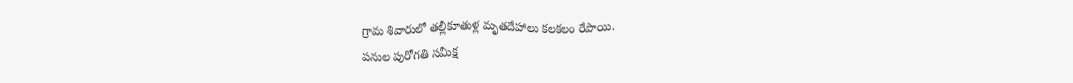గ్రామ శివారులో తల్లీకూతుళ్ల మృతదేహాలు కలకలం రేపాయి.
పనుల పురోగతి సమీక్ష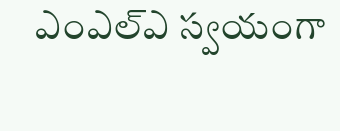ఎంఎల్ఎ స్వయంగా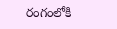రంగంలోకి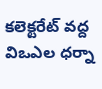కలెక్టరేట్ వద్ద విఒఎల ధర్నా